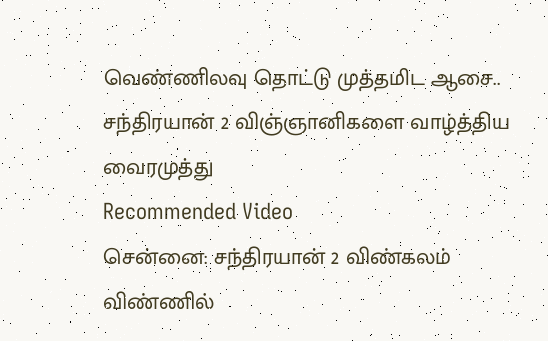வெண்ணிலவு தொட்டு முத்தமிட ஆசை.. சந்திரயான் 2 விஞ்ஞானிகளை வாழ்த்திய வைரமுத்து
Recommended Video
சென்னை: சந்திரயான் 2 விண்கலம் விண்ணில்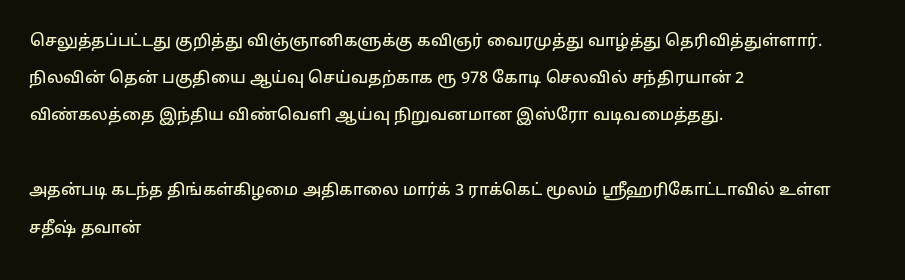செலுத்தப்பட்டது குறித்து விஞ்ஞானிகளுக்கு கவிஞர் வைரமுத்து வாழ்த்து தெரிவித்துள்ளார்.
நிலவின் தென் பகுதியை ஆய்வு செய்வதற்காக ரூ 978 கோடி செலவில் சந்திரயான் 2 விண்கலத்தை இந்திய விண்வெளி ஆய்வு நிறுவனமான இஸ்ரோ வடிவமைத்தது.

அதன்படி கடந்த திங்கள்கிழமை அதிகாலை மார்க் 3 ராக்கெட் மூலம் ஸ்ரீஹரிகோட்டாவில் உள்ள சதீஷ் தவான்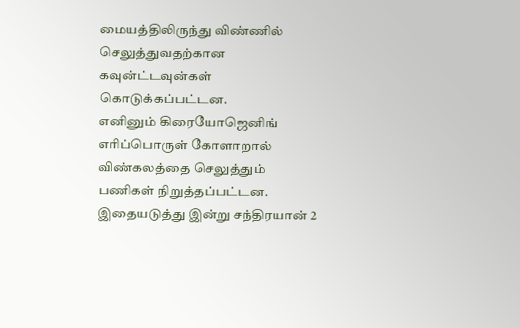மையத்திலிருந்து விண்ணில் செலுத்துவதற்கான கவுன்ட்டவுன்கள் கொடுக்கப்பட்டன.
எனினும் கிரையோஜெனிங் எரிப்பொருள் கோளாறால் விண்கலத்தை செலுத்தும் பணிகள் நிறுத்தப்பட்டன. இதையடுத்து இன்று சந்திரயான் 2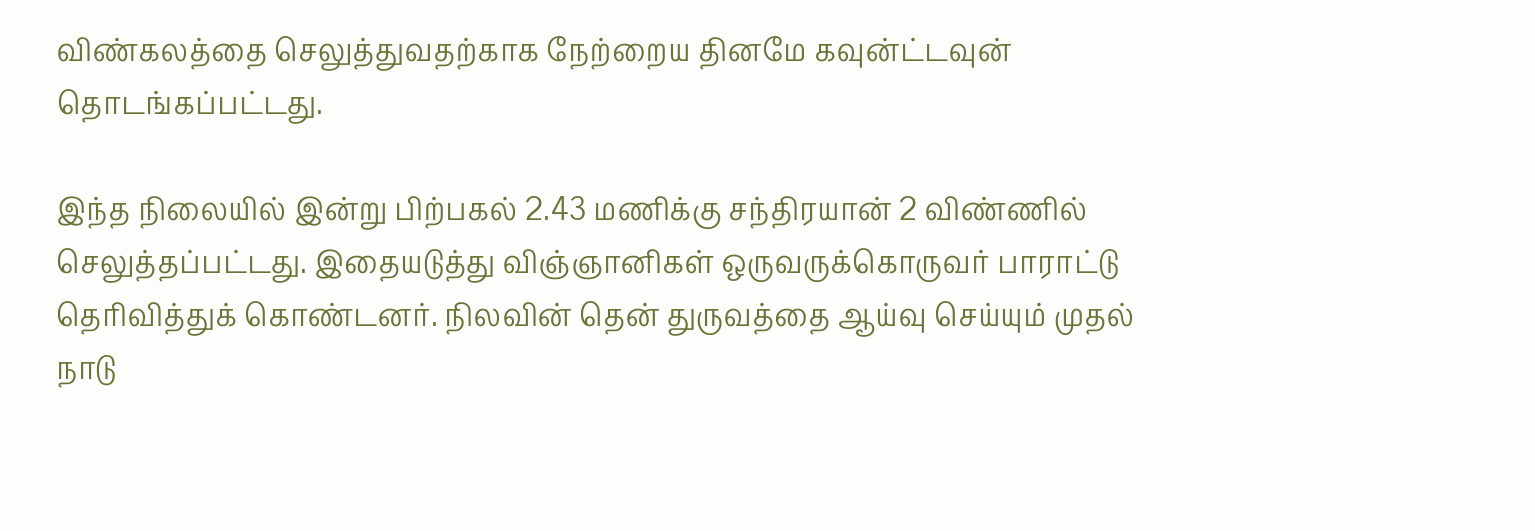விண்கலத்தை செலுத்துவதற்காக நேற்றைய தினமே கவுன்ட்டவுன் தொடங்கப்பட்டது.

இந்த நிலையில் இன்று பிற்பகல் 2.43 மணிக்கு சந்திரயான் 2 விண்ணில் செலுத்தப்பட்டது. இதையடுத்து விஞ்ஞானிகள் ஒருவருக்கொருவர் பாராட்டு தெரிவித்துக் கொண்டனர். நிலவின் தென் துருவத்தை ஆய்வு செய்யும் முதல் நாடு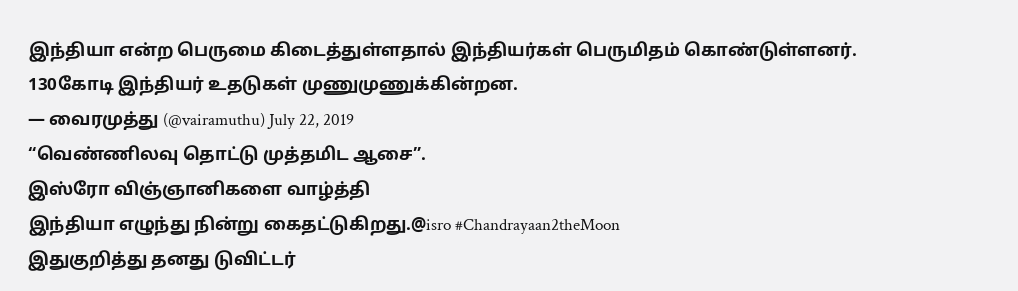இந்தியா என்ற பெருமை கிடைத்துள்ளதால் இந்தியர்கள் பெருமிதம் கொண்டுள்ளனர்.
130கோடி இந்தியர் உதடுகள் முணுமுணுக்கின்றன.
— வைரமுத்து (@vairamuthu) July 22, 2019
“வெண்ணிலவு தொட்டு முத்தமிட ஆசை”.
இஸ்ரோ விஞ்ஞானிகளை வாழ்த்தி
இந்தியா எழுந்து நின்று கைதட்டுகிறது.@isro #Chandrayaan2theMoon
இதுகுறித்து தனது டுவிட்டர்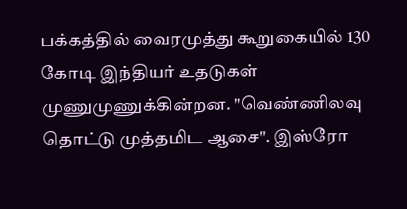பக்கத்தில் வைரமுத்து கூறுகையில் 130 கோடி இந்தியர் உதடுகள் முணுமுணுக்கின்றன. "வெண்ணிலவு தொட்டு முத்தமிட ஆசை". இஸ்ரோ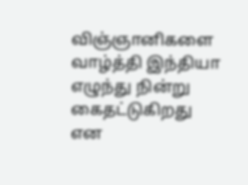விஞ்ஞானிகளை வாழ்த்தி இந்தியா எழுந்து நின்று கைதட்டுகிறது என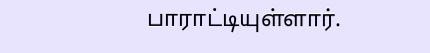பாராட்டியுள்ளார்.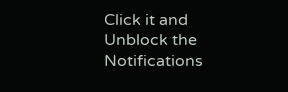Click it and Unblock the Notifications